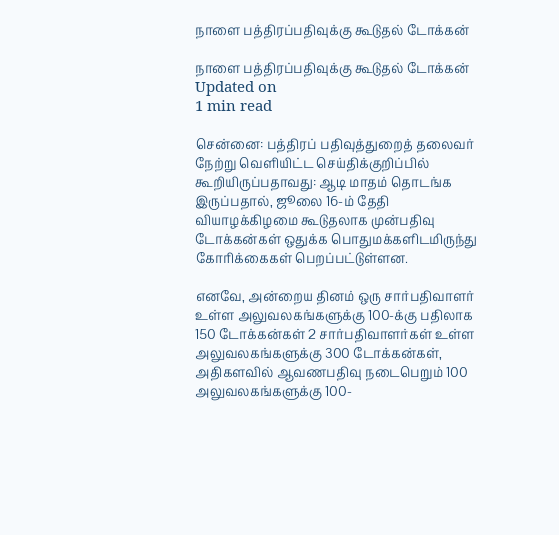நாளை பத்திரப்பதிவுக்கு கூடுதல் டோக்கன்

நாளை பத்திரப்பதிவுக்கு கூடுதல் டோக்கன்
Updated on
1 min read

சென்னை: பத்திரப் பதிவுத்துறைத் தலைவர் நேற்று வெளியிட்ட செய்திக்குறிப்பில் கூறியிருப்பதாவது: ஆடி மாதம் தொடங்க இருப்பதால், ஜூலை 16-ம் தேதி வியாழக்கிழமை கூடுதலாக முன்பதிவு டோக்கன்கள் ஒதுக்க பொதுமக்களிடமிருந்து கோரிக்கைகள் பெறப்பட்டுள்ளன.

எனவே, அன்றைய தினம் ஒரு சார்பதிவாளர் உள்ள அலுவலகங்களுக்கு 100-க்கு பதிலாக 150 டோக்கன்கள் 2 சார்பதிவாளர்கள் உள்ள அலுவலகங்களுக்கு 300 டோக்கன்கள், அதிகளவில் ஆவணபதிவு நடைபெறும் 100 அலுவலகங்களுக்கு 100-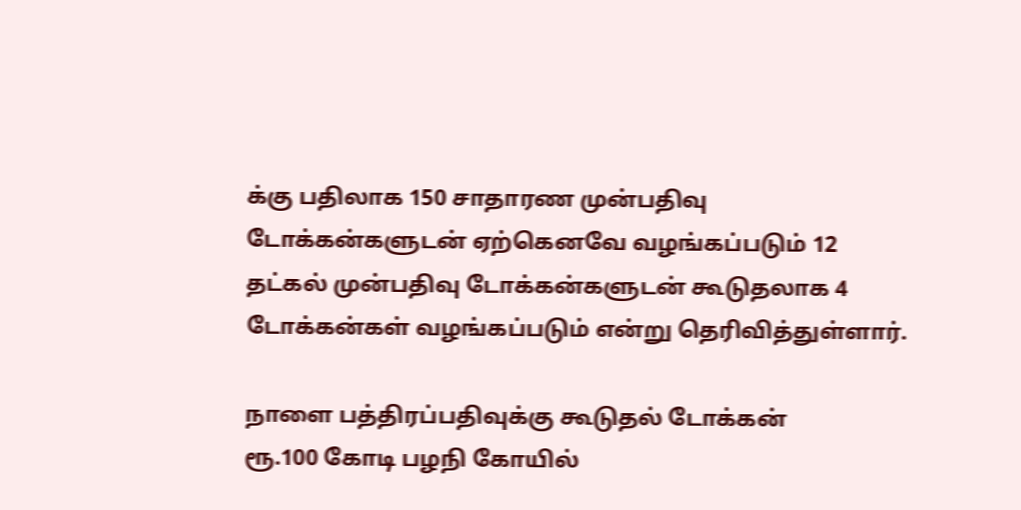க்கு பதிலாக 150 சாதாரண முன்பதிவு டோக்கன்களுடன் ஏற்கெனவே வழங்கப்படும் 12 தட்கல் முன்பதிவு டோக்கன்களுடன் கூடுதலாக 4 டோக்கன்கள் வழங்கப்படும் என்று தெரிவித்துள்ளார்.

நாளை பத்திரப்பதிவுக்கு கூடுதல் டோக்கன்
ரூ.100 கோடி பழநி கோயில்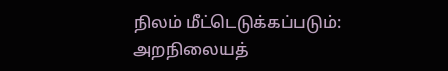நிலம் மீட்டெடுக்கப்படும்: அறநிலையத்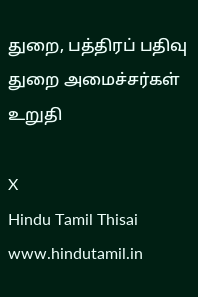துறை, பத்திரப் பதிவு துறை அமைச்சர்கள் உறுதி

X
Hindu Tamil Thisai
www.hindutamil.in